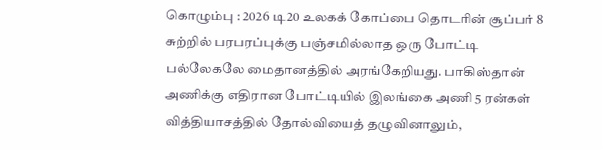கொழும்பு : 2026 டி20 உலகக் கோப்பை தொடரின் சூப்பர் 8 சுற்றில் பரபரப்புக்கு பஞ்சமில்லாத ஒரு போட்டி பல்லேகலே மைதானத்தில் அரங்கேறியது. பாகிஸ்தான் அணிக்கு எதிரான போட்டியில் இலங்கை அணி 5 ரன்கள் வித்தியாசத்தில் தோல்வியைத் தழுவினாலும்,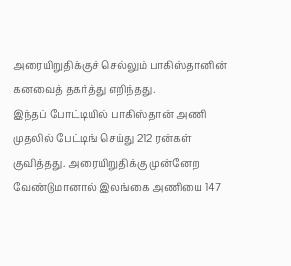அரையிறுதிக்குச் செல்லும் பாகிஸ்தானின் கனவைத் தகர்த்து எறிந்தது.
இந்தப் போட்டியில் பாகிஸ்தான் அணி முதலில் பேட்டிங் செய்து 212 ரன்கள் குவித்தது. அரையிறுதிக்கு முன்னேற வேண்டுமானால் இலங்கை அணியை 147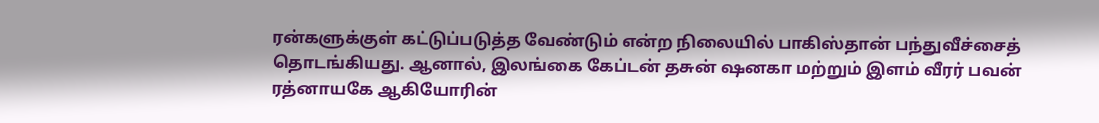ரன்களுக்குள் கட்டுப்படுத்த வேண்டும் என்ற நிலையில் பாகிஸ்தான் பந்துவீச்சைத் தொடங்கியது. ஆனால், இலங்கை கேப்டன் தசுன் ஷனகா மற்றும் இளம் வீரர் பவன் ரத்னாயகே ஆகியோரின்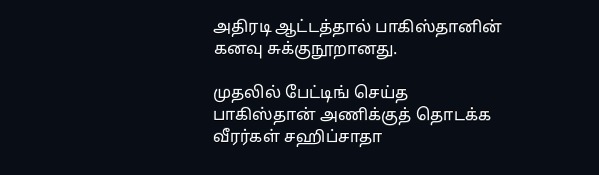அதிரடி ஆட்டத்தால் பாகிஸ்தானின் கனவு சுக்குநூறானது.

முதலில் பேட்டிங் செய்த பாகிஸ்தான் அணிக்குத் தொடக்க வீரர்கள் சஹிப்சாதா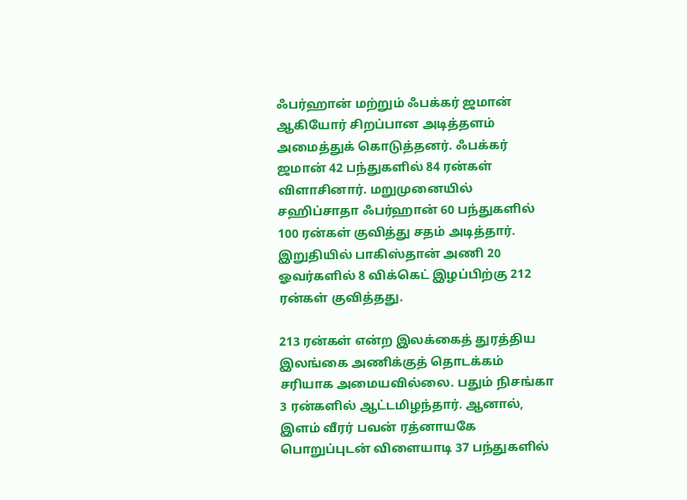ஃபர்ஹான் மற்றும் ஃபக்கர் ஜமான் ஆகியோர் சிறப்பான அடித்தளம் அமைத்துக் கொடுத்தனர். ஃபக்கர் ஜமான் 42 பந்துகளில் 84 ரன்கள் விளாசினார். மறுமுனையில் சஹிப்சாதா ஃபர்ஹான் 60 பந்துகளில் 100 ரன்கள் குவித்து சதம் அடித்தார். இறுதியில் பாகிஸ்தான் அணி 20 ஓவர்களில் 8 விக்கெட் இழப்பிற்கு 212 ரன்கள் குவித்தது.

213 ரன்கள் என்ற இலக்கைத் துரத்திய இலங்கை அணிக்குத் தொடக்கம் சரியாக அமையவில்லை. பதும் நிசங்கா 3 ரன்களில் ஆட்டமிழந்தார். ஆனால், இளம் வீரர் பவன் ரத்னாயகே பொறுப்புடன் விளையாடி 37 பந்துகளில்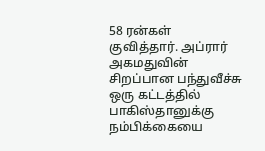58 ரன்கள் குவித்தார். அப்ரார் அகமதுவின் சிறப்பான பந்துவீச்சு ஒரு கட்டத்தில் பாகிஸ்தானுக்கு நம்பிக்கையை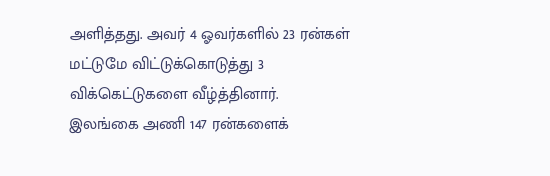அளித்தது. அவர் 4 ஓவர்களில் 23 ரன்கள் மட்டுமே விட்டுக்கொடுத்து 3 விக்கெட்டுகளை வீழ்த்தினார்.
இலங்கை அணி 147 ரன்களைக்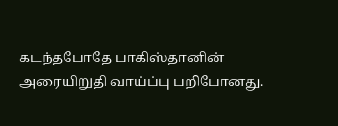கடந்தபோதே பாகிஸ்தானின் அரையிறுதி வாய்ப்பு பறிபோனது.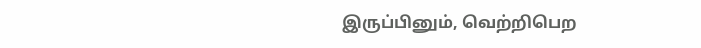இருப்பினும், வெற்றிபெற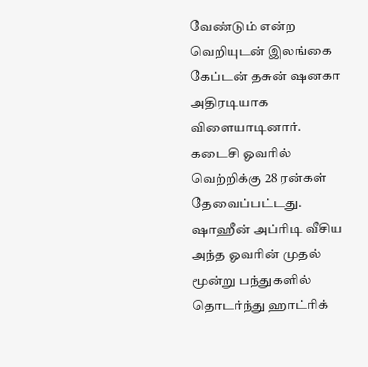வேண்டும் என்ற வெறியுடன் இலங்கை கேப்டன் தசுன் ஷனகா அதிரடியாக விளையாடினார். கடைசி ஓவரில் வெற்றிக்கு 28 ரன்கள் தேவைப்பட்டது. ஷாஹீன் அப்ரிடி வீசிய அந்த ஓவரின் முதல் மூன்று பந்துகளில் தொடர்ந்து ஹாட்ரிக்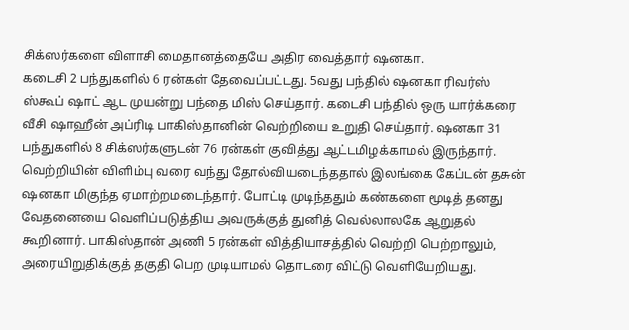சிக்ஸர்களை விளாசி மைதானத்தையே அதிர வைத்தார் ஷனகா.
கடைசி 2 பந்துகளில் 6 ரன்கள் தேவைப்பட்டது. 5வது பந்தில் ஷனகா ரிவர்ஸ் ஸ்கூப் ஷாட் ஆட முயன்று பந்தை மிஸ் செய்தார். கடைசி பந்தில் ஒரு யார்க்கரை வீசி ஷாஹீன் அப்ரிடி பாகிஸ்தானின் வெற்றியை உறுதி செய்தார். ஷனகா 31 பந்துகளில் 8 சிக்ஸர்களுடன் 76 ரன்கள் குவித்து ஆட்டமிழக்காமல் இருந்தார்.
வெற்றியின் விளிம்பு வரை வந்து தோல்வியடைந்ததால் இலங்கை கேப்டன் தசுன் ஷனகா மிகுந்த ஏமாற்றமடைந்தார். போட்டி முடிந்ததும் கண்களை மூடித் தனது வேதனையை வெளிப்படுத்திய அவருக்குத் துனித் வெல்லாலகே ஆறுதல் கூறினார். பாகிஸ்தான் அணி 5 ரன்கள் வித்தியாசத்தில் வெற்றி பெற்றாலும், அரையிறுதிக்குத் தகுதி பெற முடியாமல் தொடரை விட்டு வெளியேறியது.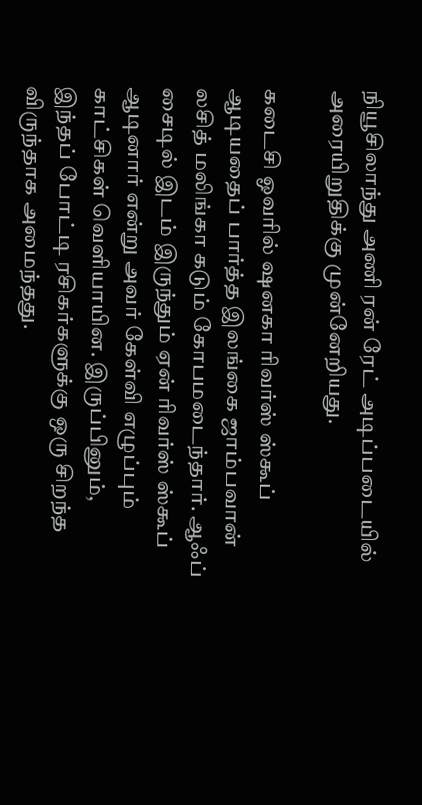நியூசிலாந்து அணி ரன் ரேட் அடிப்படையில் அரையிறுதிக்கு முன்னேறியது.

கடைசி ஓவரில் ஷனகா ரிவர்ஸ் ஸ்கூப் ஆடியதைப் பார்த்த இலங்கை ஜாம்பவான் லசித் மலிங்கா கடும் கோபமடைந்தார். ஆஃப் சைடில் இடம் இருந்தும் ஏன் ரிவர்ஸ் ஸ்கூப் ஆடினார் என்று அவர் கேள்வி எழுப்பும் காட்சிகள் வெளியாயின. இருப்பினும், இந்தப் போட்டி ரசிகர்களுக்கு ஒரு சிறந்த விருந்தாக அமைந்தது.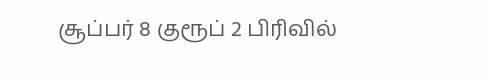சூப்பர் 8 குரூப் 2 பிரிவில்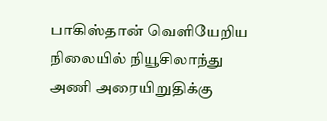பாகிஸ்தான் வெளியேறிய நிலையில் நியூசிலாந்து அணி அரையிறுதிக்கு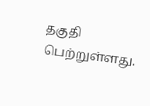தகுதி பெற்றுள்ளது.